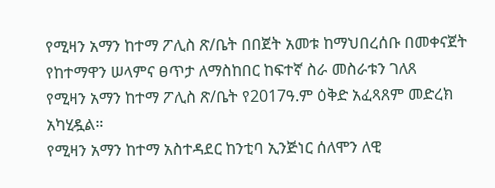የሚዛን አማን ከተማ ፖሊስ ጽ/ቤት በበጀት አመቱ ከማህበረሰቡ በመቀናጀት የከተማዋን ሠላምና ፀጥታ ለማስከበር ከፍተኛ ስራ መስራቱን ገለጸ
የሚዛን አማን ከተማ ፖሊስ ጽ/ቤት የ2017ዓ.ም ዕቅድ አፈጻጸም መድረክ አካሂዷል።
የሚዛን አማን ከተማ አስተዳደር ከንቲባ ኢንጅነር ሰለሞን ለዊ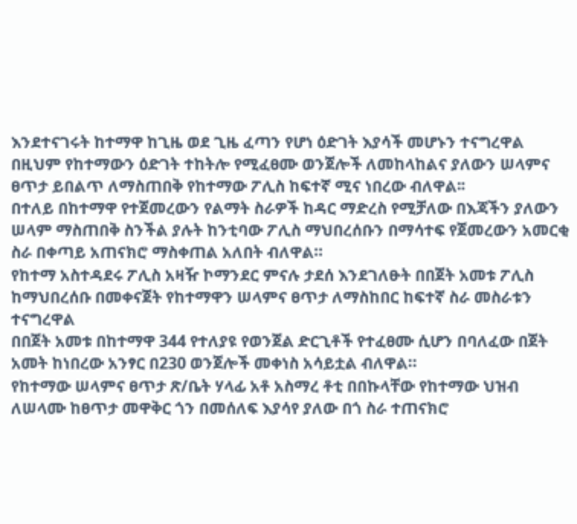እንደተናገሩት ከተማዋ ከጊዜ ወደ ጊዜ ፈጣን የሆነ ዕድገት እያሳች መሆኑን ተናግረዋል
በዚህም የከተማውን ዕድገት ተከትሎ የሚፈፀሙ ወንጀሎች ለመከላከልና ያለውን ሠላምና ፀጥታ ይበልጥ ለማስጠበቅ የከተማው ፖሊስ ከፍተኛ ሚና ነበረው ብለዋል፡፡
በተለይ በከተማዋ የተጀመረውን የልማት ስራዎች ከዳር ማድረስ የሚቻለው በእጃችን ያለውን ሠላም ማስጠበቅ ስንችል ያሉት ከንቲባው ፖሊስ ማህበረሰቡን በማሳተፍ የጀመረውን አመርቂ ስራ በቀጣይ አጠናክሮ ማስቀጠል አለበት ብለዋል።
የከተማ አስተዳደሩ ፖሊስ አዛዥ ኮማንደር ምናሉ ታደሰ እንደገለፁት በበጀት አመቱ ፖሊስ ከማህበረሰቡ በመቀናጀት የከተማዋን ሠላምና ፀጥታ ለማስከበር ከፍተኛ ስራ መስራቱን ተናግረዋል
በበጀት አመቱ በከተማዋ 344 የተለያዩ የወንጀል ድርጊቶች የተፈፀሙ ሲሆን በባለፈው በጀት አመት ከነበረው አንፃር በ230 ወንጀሎች መቀነስ አሳይቷል ብለዋል።
የከተማው ሠላምና ፀጥታ ጽ/ቤት ሃላፊ አቶ አስማረ ቶቲ በበኩላቸው የከተማው ህዝብ ለሠላሙ ከፀጥታ መዋቅር ጎን በመሰለፍ እያሳየ ያለው በጎ ስራ ተጠናክሮ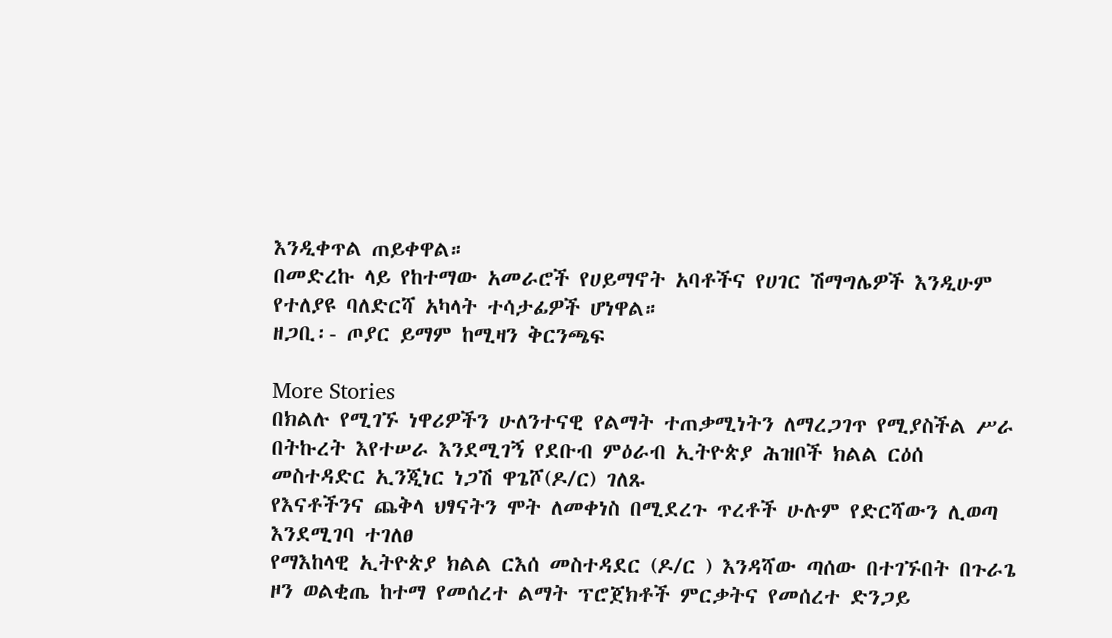እንዲቀጥል ጠይቀዋል።
በመድረኩ ላይ የከተማው አመራሮች የሀይማኖት አባቶችና የሀገር ሽማግሌዎች እንዲሁም የተለያዩ ባለድርሻ አካላት ተሳታፊዎች ሆነዋል።
ዘጋቢ፡- ጦያር ይማም ከሚዛን ቅርንጫፍ

More Stories
በክልሉ የሚገኙ ነዋሪዎችን ሁለንተናዊ የልማት ተጠቃሚነትን ለማረጋገጥ የሚያስችል ሥራ በትኩረት እየተሠራ እንደሚገኝ የደቡብ ምዕራብ ኢትዮጵያ ሕዝቦች ክልል ርዕሰ መስተዳድር ኢንጂነር ነጋሽ ዋጌሾ(ዶ/ር) ገለጹ
የእናቶችንና ጨቅላ ህፃናትን ሞት ለመቀነስ በሚደረጉ ጥረቶች ሁሉም የድርሻውን ሊወጣ እንደሚገባ ተገለፀ
የማእከላዊ ኢትዮጵያ ክልል ርእሰ መስተዳደር (ዶ/ር ) እንዳሻው ጣሰው በተገኙበት በጉራጌ ዞን ወልቂጤ ከተማ የመሰረተ ልማት ፕሮጀክቶች ምርቃትና የመሰረተ ድንጋይ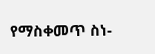የማስቀመጥ ስነ-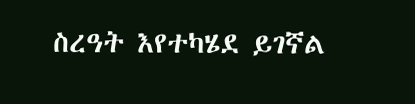ስረዓት እየተካሄደ ይገኛል